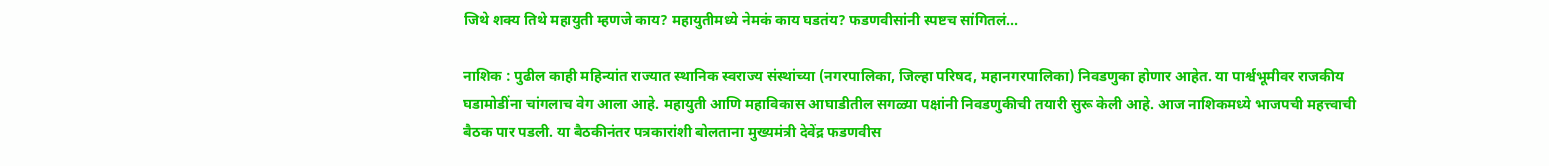जिथे शक्य तिथे महायुती म्हणजे काय? महायुतीमध्ये नेमकं काय घडतंय? फडणवीसांनी स्पष्टच सांगितलं...

नाशिक : पुढील काही महिन्यांत राज्यात स्थानिक स्वराज्य संस्थांच्या (नगरपालिका, जिल्हा परिषद, महानगरपालिका) निवडणुका होणार आहेत. या पार्श्वभूमीवर राजकीय घडामोडींना चांगलाच वेग आला आहे. महायुती आणि महाविकास आघाडीतील सगळ्या पक्षांनी निवडणुकीची तयारी सुरू केली आहे. आज नाशिकमध्ये भाजपची महत्त्वाची बैठक पार पडली. या बैठकीनंतर पत्रकारांशी बोलताना मुख्यमंत्री देवेंद्र फडणवीस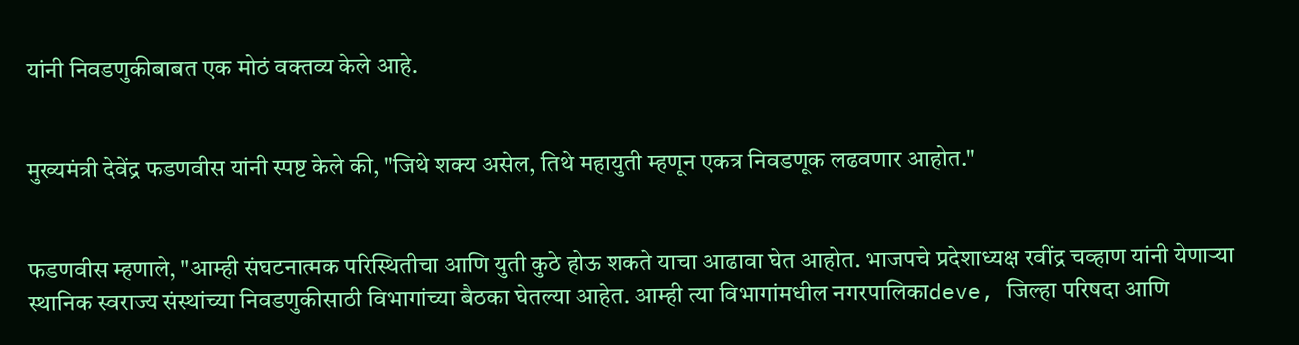यांनी निवडणुकीबाबत एक मोठं वक्तव्य केले आहे.


मुख्यमंत्री देवेंद्र फडणवीस यांनी स्पष्ट केले की, "जिथे शक्य असेल, तिथे महायुती म्हणून एकत्र निवडणूक लढवणार आहोत."


फडणवीस म्हणाले, "आम्ही संघटनात्मक परिस्थितीचा आणि युती कुठे होऊ शकते याचा आढावा घेत आहोत. भाजपचे प्रदेशाध्यक्ष रवींद्र चव्हाण यांनी येणाऱ्या स्थानिक स्वराज्य संस्थांच्या निवडणुकीसाठी विभागांच्या बैठका घेतल्या आहेत. आम्ही त्या विभागांमधील नगरपालिकाdeve, जिल्हा परिषदा आणि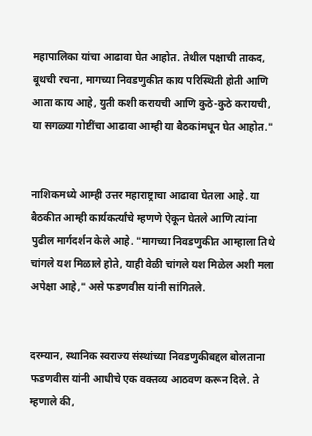महापालिका यांचा आढावा घेत आहोत. तेथील पक्षाची ताकद, बूथची रचना, मागच्या निवडणुकीत काय परिस्थिती होती आणि आता काय आहे, युती कशी करायची आणि कुठे-कुठे करायची, या सगळ्या गोष्टींचा आढावा आम्ही या बैठकांमधून घेत आहोत."


नाशिकमध्ये आम्ही उत्तर महाराष्ट्राचा आढावा घेतला आहे. या बैठकीत आम्ही कार्यकर्त्यांचे म्हणणे ऐकून घेतले आणि त्यांना पुढील मार्गदर्शन केले आहे. "मागच्या निवडणुकीत आम्हाला तिथे चांगले यश मिळाले होते, याही वेळी चांगले यश मिळेल अशी मला अपेक्षा आहे," असे फडणवीस यांनी सांगितले.


दरम्यान, स्थानिक स्वराज्य संस्थांच्या निवडणुकीबद्दल बोलताना फडणवीस यांनी आधीचे एक वक्तव्य आठवण करून दिले. ते म्हणाले की,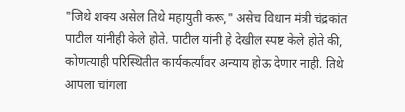"जिथे शक्य असेल तिथे महायुती करू," असेच विधान मंत्री चंद्रकांत पाटील यांनीही केले होते. पाटील यांनी हे देखील स्पष्ट केले होते की, कोणत्याही परिस्थितीत कार्यकर्त्यांवर अन्याय होऊ देणार नाही. तिथे आपला चांगला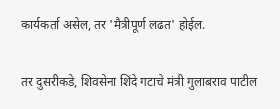कार्यकर्ता असेल, तर 'मैत्रीपूर्ण लढत' होईल.


तर दुसरीकडे, शिवसेना शिंदे गटाचे मंत्री गुलाबराव पाटील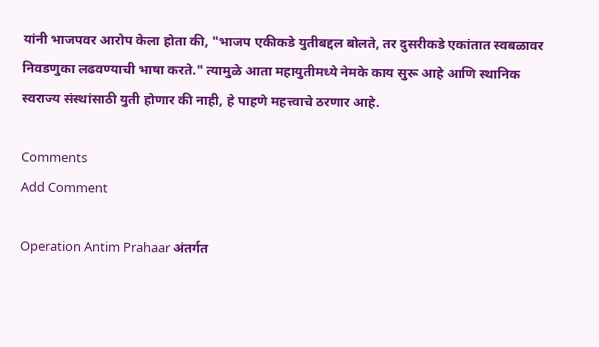यांनी भाजपवर आरोप केला होता की, "भाजप एकीकडे युतीबद्दल बोलते, तर दुसरीकडे एकांतात स्वबळावर निवडणुका लढवण्याची भाषा करते." त्यामुळे आता महायुतीमध्ये नेमके काय सुरू आहे आणि स्थानिक स्वराज्य संस्थांसाठी युती होणार की नाही, हे पाहणे महत्त्वाचे ठरणार आहे.

Comments
Add Comment

Operation Antim Prahaar अंतर्गत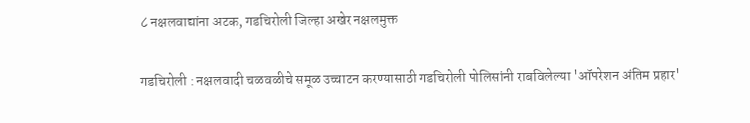८ नक्षलवाद्यांना अटक, गडचिरोली जिल्हा अखेर नक्षलमुक्त

गडचिरोली : नक्षलवादी चळवळीचे समूळ उच्चाटन करण्यासाठी गडचिरोली पोलिसांनी राबविलेल्या 'ऑपरेशन अंतिम प्रहार'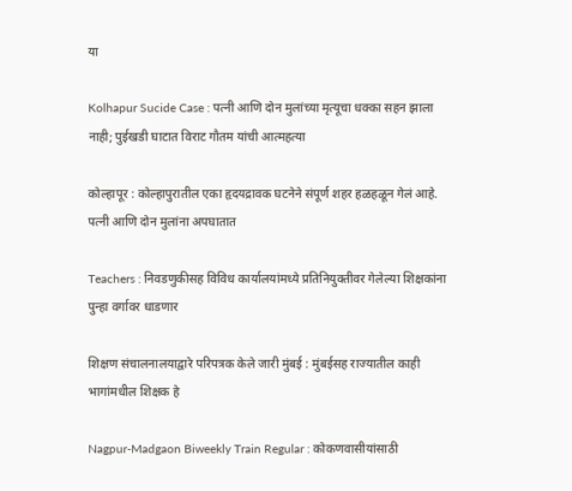या

Kolhapur Sucide Case : पत्नी आणि दोन मुलांच्या मृत्यूचा धक्का सहन झाला नाही; पुईखडी घाटात विराट गौतम यांची आत्महत्या

कोल्हापूर : कोल्हापुरातील एका हृदयद्रावक घटनेने संपूर्ण शहर हळहळून गेलं आहे. पत्नी आणि दोन मुलांना अपघातात

Teachers : निवडणुकीसह विविध कार्यालयांमध्ये प्रतिनियुक्तीवर गेलेल्या शिक्षकांना पुन्हा वर्गावर धाडणार

शिक्षण संचालनालयाद्वारे परिपत्रक केले जारी मुंबई : मुंबईसह राज्यातील काही भागांमधील शिक्षक हे

Nagpur-Madgaon Biweekly Train Regular : कोकणवासीयांसाठी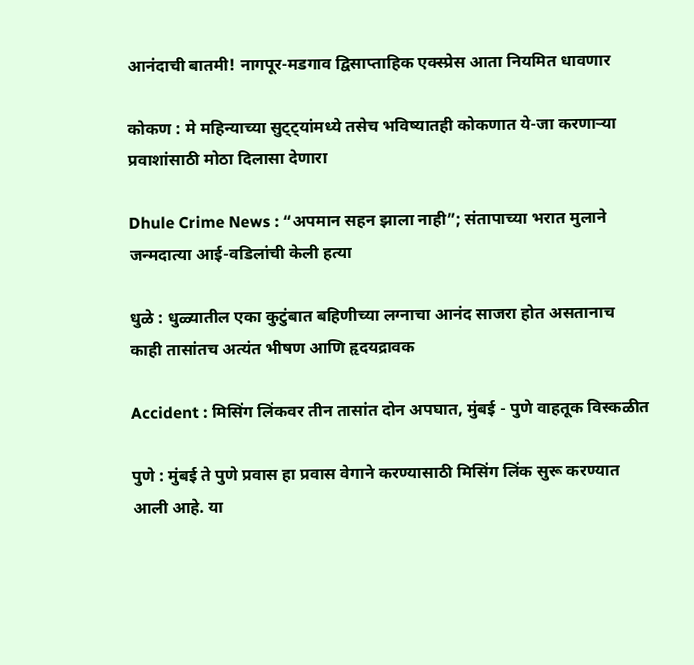आनंदाची बातमी! नागपूर-मडगाव द्विसाप्ताहिक एक्स्प्रेस आता नियमित धावणार

कोकण : मे महिन्याच्या सुट्ट्यांमध्ये तसेच भविष्यातही कोकणात ये-जा करणाऱ्या प्रवाशांसाठी मोठा दिलासा देणारा

Dhule Crime News : “अपमान सहन झाला नाही”; संतापाच्या भरात मुलाने जन्मदात्या आई-वडिलांची केली हत्या

धुळे : धुळ्यातील एका कुटुंबात बहिणीच्या लग्नाचा आनंद साजरा होत असतानाच काही तासांतच अत्यंत भीषण आणि हृदयद्रावक

Accident : मिसिंग लिंकवर तीन तासांत दोन अपघात, मुंबई - पुणे वाहतूक विस्कळीत

पुणे : मुंबई ते पुणे प्रवास हा प्रवास वेगाने करण्यासाठी मिसिंग लिंक सुरू करण्यात आली आहे. या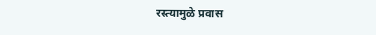रस्त्यामुळे प्रवास